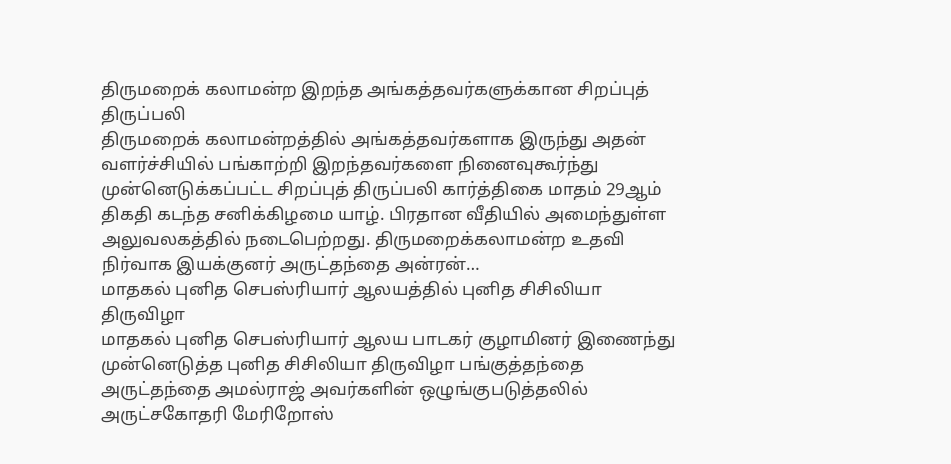திருமறைக் கலாமன்ற இறந்த அங்கத்தவர்களுக்கான சிறப்புத் திருப்பலி
திருமறைக் கலாமன்றத்தில் அங்கத்தவர்களாக இருந்து அதன் வளர்ச்சியில் பங்காற்றி இறந்தவர்களை நினைவுகூர்ந்து முன்னெடுக்கப்பட்ட சிறப்புத் திருப்பலி கார்த்திகை மாதம் 29ஆம் திகதி கடந்த சனிக்கிழமை யாழ். பிரதான வீதியில் அமைந்துள்ள அலுவலகத்தில் நடைபெற்றது. திருமறைக்கலாமன்ற உதவி நிர்வாக இயக்குனர் அருட்தந்தை அன்ரன்…
மாதகல் புனித செபஸ்ரியார் ஆலயத்தில் புனித சிசிலியா திருவிழா
மாதகல் புனித செபஸ்ரியார் ஆலய பாடகர் குழாமினர் இணைந்து முன்னெடுத்த புனித சிசிலியா திருவிழா பங்குத்தந்தை அருட்தந்தை அமல்ராஜ் அவர்களின் ஒழுங்குபடுத்தலில் அருட்சகோதரி மேரிறோஸ்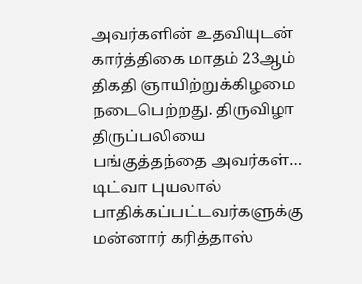அவர்களின் உதவியுடன் கார்த்திகை மாதம் 23ஆம் திகதி ஞாயிற்றுக்கிழமை நடைபெற்றது. திருவிழா திருப்பலியை பங்குத்தந்தை அவர்கள்…
டிட்வா புயலால் பாதிக்கப்பட்டவர்களுக்கு மன்னார் கரித்தாஸ்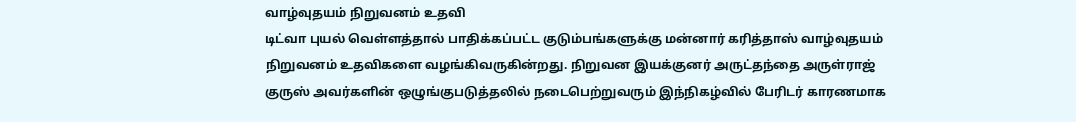வாழ்வுதயம் நிறுவனம் உதவி
டிட்வா புயல் வெள்ளத்தால் பாதிக்கப்பட்ட குடும்பங்களுக்கு மன்னார் கரித்தாஸ் வாழ்வுதயம் நிறுவனம் உதவிகளை வழங்கிவருகின்றது. நிறுவன இயக்குனர் அருட்தந்தை அருள்ராஜ் குருஸ் அவர்களின் ஒழுங்குபடுத்தலில் நடைபெற்றுவரும் இந்நிகழ்வில் பேரிடர் காரணமாக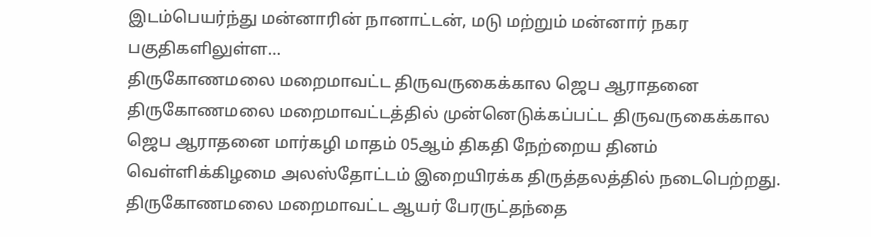இடம்பெயர்ந்து மன்னாரின் நானாட்டன், மடு மற்றும் மன்னார் நகர பகுதிகளிலுள்ள…
திருகோணமலை மறைமாவட்ட திருவருகைக்கால ஜெப ஆராதனை
திருகோணமலை மறைமாவட்டத்தில் முன்னெடுக்கப்பட்ட திருவருகைக்கால ஜெப ஆராதனை மார்கழி மாதம் 05ஆம் திகதி நேற்றைய தினம் வெள்ளிக்கிழமை அலஸ்தோட்டம் இறையிரக்க திருத்தலத்தில் நடைபெற்றது. திருகோணமலை மறைமாவட்ட ஆயர் பேரருட்தந்தை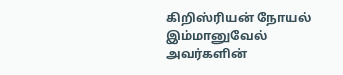கிறிஸ்ரியன் நோயல் இம்மானுவேல் அவர்களின்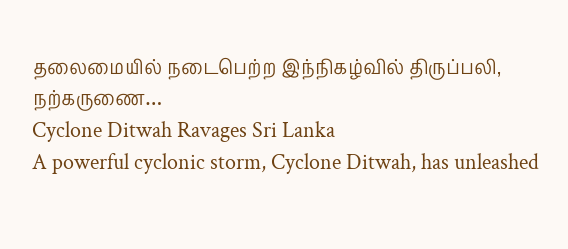தலைமையில் நடைபெற்ற இந்நிகழ்வில் திருப்பலி, நற்கருணை…
Cyclone Ditwah Ravages Sri Lanka
A powerful cyclonic storm, Cyclone Ditwah, has unleashed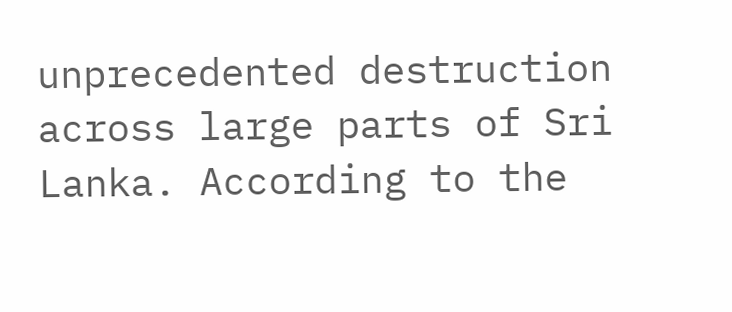unprecedented destruction across large parts of Sri Lanka. According to the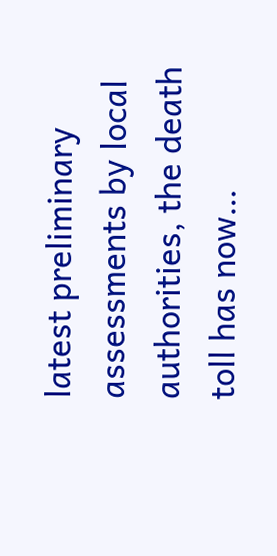latest preliminary assessments by local authorities, the death toll has now…